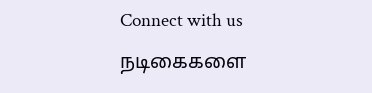Connect with us

நடிகைகளை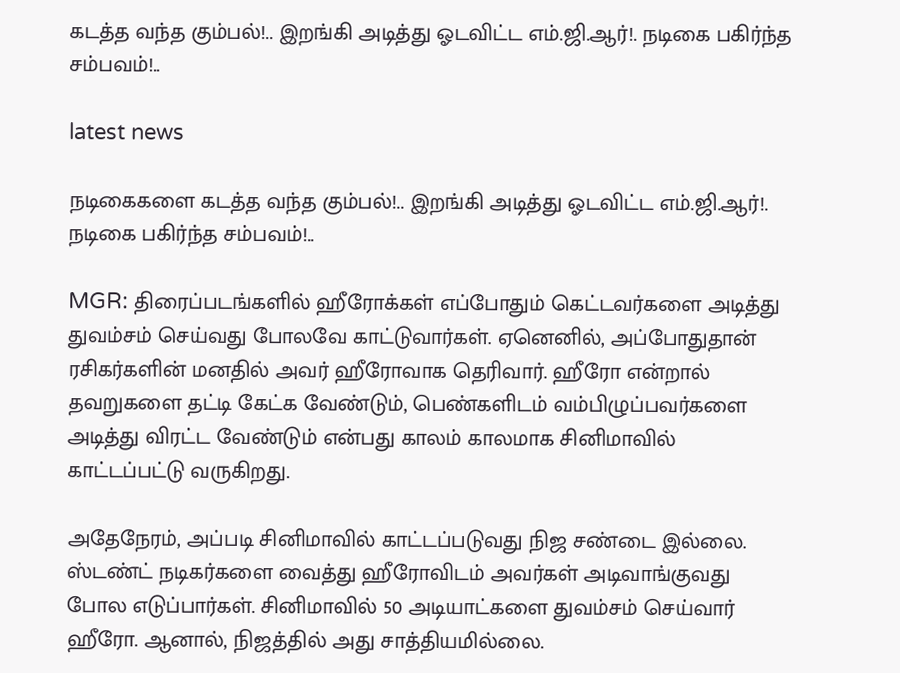கடத்த வந்த கும்பல்!.. இறங்கி அடித்து ஓடவிட்ட எம்.ஜி.ஆர்!. நடிகை பகிர்ந்த சம்பவம்!..

latest news

நடிகைகளை கடத்த வந்த கும்பல்!.. இறங்கி அடித்து ஓடவிட்ட எம்.ஜி.ஆர்!. நடிகை பகிர்ந்த சம்பவம்!..

MGR: திரைப்படங்களில் ஹீரோக்கள் எப்போதும் கெட்டவர்களை அடித்து துவம்சம் செய்வது போலவே காட்டுவார்கள். ஏனெனில், அப்போதுதான் ரசிகர்களின் மனதில் அவர் ஹீரோவாக தெரிவார். ஹீரோ என்றால் தவறுகளை தட்டி கேட்க வேண்டும், பெண்களிடம் வம்பிழுப்பவர்களை அடித்து விரட்ட வேண்டும் என்பது காலம் காலமாக சினிமாவில் காட்டப்பட்டு வருகிறது.

அதேநேரம், அப்படி சினிமாவில் காட்டப்படுவது நிஜ சண்டை இல்லை. ஸ்டண்ட் நடிகர்களை வைத்து ஹீரோவிடம் அவர்கள் அடிவாங்குவது போல எடுப்பார்கள். சினிமாவில் 50 அடியாட்களை துவம்சம் செய்வார் ஹீரோ. ஆனால், நிஜத்தில் அது சாத்தியமில்லை.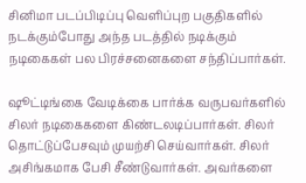சினிமா படப்பிடிப்பு வெளிப்புற பகுதிகளில் நடக்கும்போது அந்த படத்தில் நடிக்கும் நடிகைகள் பல பிரச்சனைகளை சந்திப்பார்கள்.

ஷூட்டிங்கை வேடிக்கை பார்க்க வருபவர்களில் சிலர் நடிகைகளை கிண்டலடிப்பார்கள். சிலர் தொட்டுப்பேசவும் முயற்சி செய்வார்கள். சிலர் அசிங்கமாக பேசி சீண்டுவார்கள். அவர்களை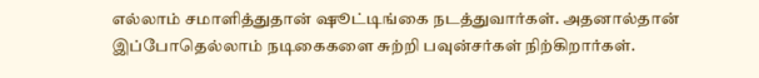எல்லாம் சமாளித்துதான் ஷூட்டிங்கை நடத்துவார்கள். அதனால்தான் இப்போதெல்லாம் நடிகைகளை சுற்றி பவுன்சர்கள் நிற்கிறார்கள்.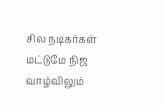சில நடிகர்கள் மட்டுமே நிஜ வாழ்விலும்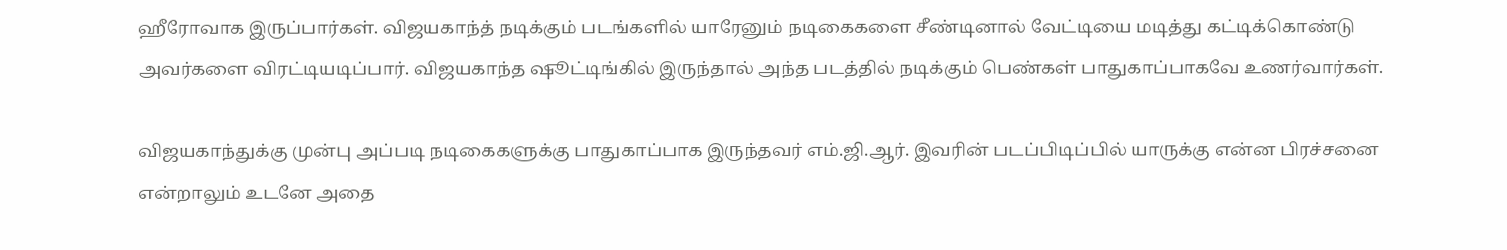ஹீரோவாக இருப்பார்கள். விஜயகாந்த் நடிக்கும் படங்களில் யாரேனும் நடிகைகளை சீண்டினால் வேட்டியை மடித்து கட்டிக்கொண்டு அவர்களை விரட்டியடிப்பார். விஜயகாந்த ஷூட்டிங்கில் இருந்தால் அந்த படத்தில் நடிக்கும் பெண்கள் பாதுகாப்பாகவே உணர்வார்கள்.

விஜயகாந்துக்கு முன்பு அப்படி நடிகைகளுக்கு பாதுகாப்பாக இருந்தவர் எம்.ஜி.ஆர். இவரின் படப்பிடிப்பில் யாருக்கு என்ன பிரச்சனை என்றாலும் உடனே அதை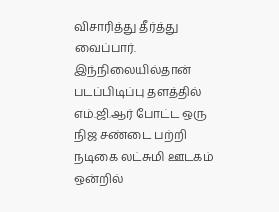விசாரித்து தீர்த்து வைப்பார். இந்நிலையில்தான் படப்பிடிப்பு தளத்தில் எம்.ஜி.ஆர் போட்ட ஒரு நிஜ சண்டை பற்றி நடிகை லட்சுமி ஊடகம் ஒன்றில்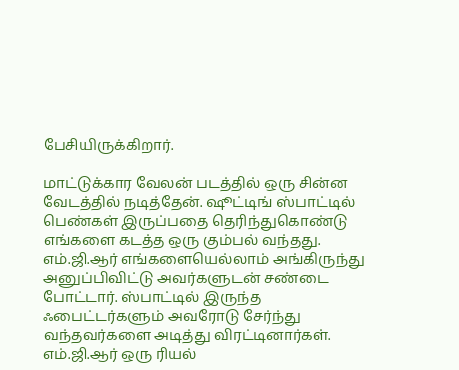பேசியிருக்கிறார்.

மாட்டுக்கார வேலன் படத்தில் ஒரு சின்ன வேடத்தில் நடித்தேன். ஷூட்டிங் ஸ்பாட்டில் பெண்கள் இருப்பதை தெரிந்துகொண்டு எங்களை கடத்த ஒரு கும்பல் வந்தது. எம்.ஜி.ஆர் எங்களையெல்லாம் அங்கிருந்து அனுப்பிவிட்டு அவர்களுடன் சண்டை போட்டார். ஸ்பாட்டில் இருந்த ஃபைட்டர்களும் அவரோடு சேர்ந்து வந்தவர்களை அடித்து விரட்டினார்கள். எம்.ஜி.ஆர் ஒரு ரியல்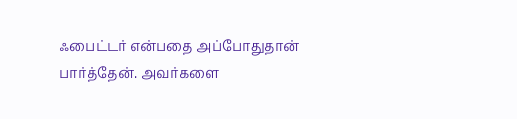ஃபைட்டர் என்பதை அப்போதுதான் பார்த்தேன். அவர்களை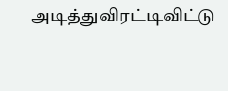அடித்துவிரட்டிவிட்டு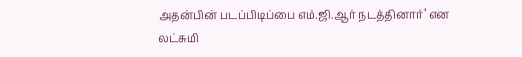அதன்பின் படப்பிடிப்பை எம்.ஜி.ஆர் நடத்தினார்’ என லட்சுமி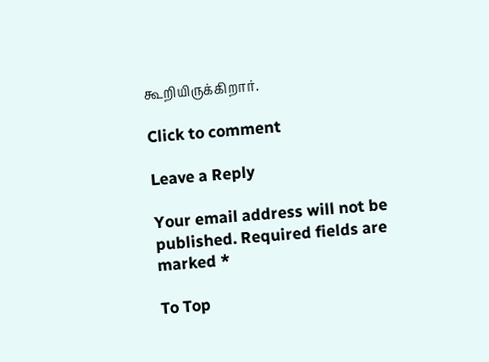கூறியிருக்கிறார்.

Click to comment

Leave a Reply

Your email address will not be published. Required fields are marked *

To Top